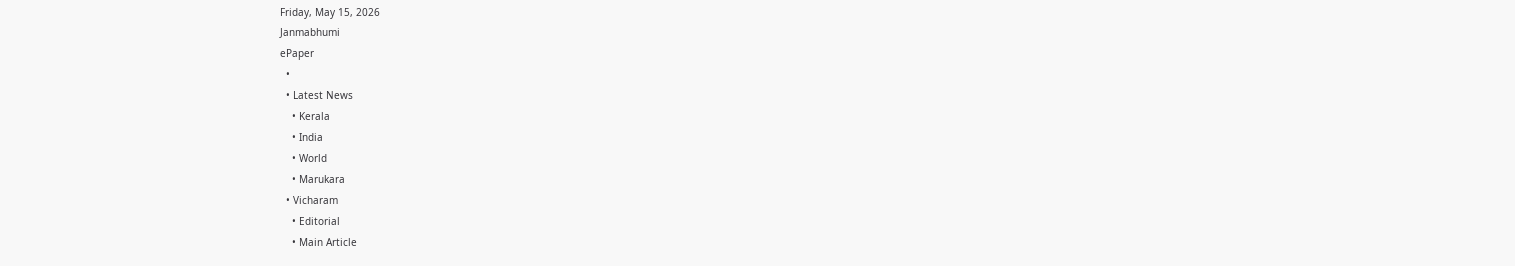Friday, May 15, 2026
Janmabhumi
ePaper
  •
  • Latest News
    • Kerala
    • India
    • World
    • Marukara
  • Vicharam
    • Editorial
    • Main Article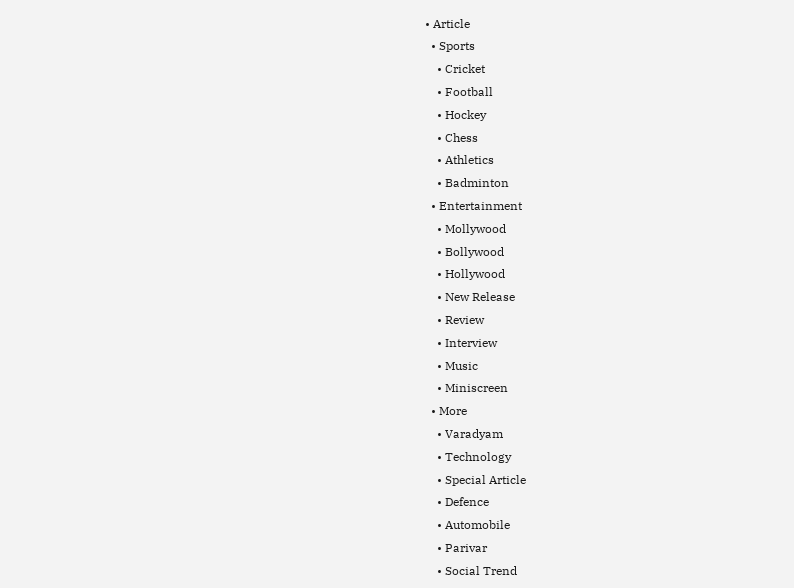• Article
  • Sports
    • Cricket
    • Football
    • Hockey
    • Chess
    • Athletics
    • Badminton
  • Entertainment
    • Mollywood
    • Bollywood
    • Hollywood
    • New Release
    • Review
    • Interview
    • Music
    • Miniscreen
  • More
    • Varadyam
    • Technology
    • Special Article
    • Defence
    • Automobile
    • Parivar
    • Social Trend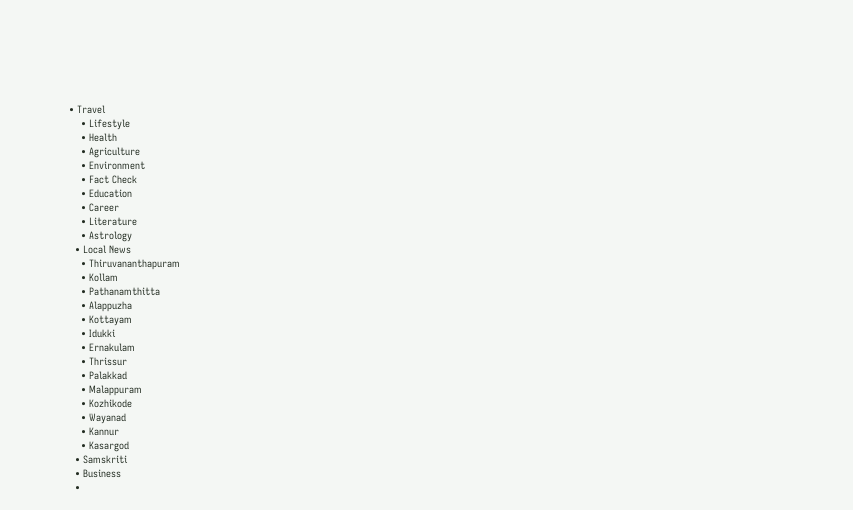• Travel
    • Lifestyle
    • Health
    • Agriculture
    • Environment
    • Fact Check
    • Education
    • Career
    • Literature
    • Astrology
  • Local News
    • Thiruvananthapuram
    • Kollam
    • Pathanamthitta
    • Alappuzha
    • Kottayam
    • Idukki
    • Ernakulam
    • Thrissur
    • Palakkad
    • Malappuram
    • Kozhikode
    • Wayanad
    • Kannur
    • Kasargod
  • Samskriti
  • Business
  •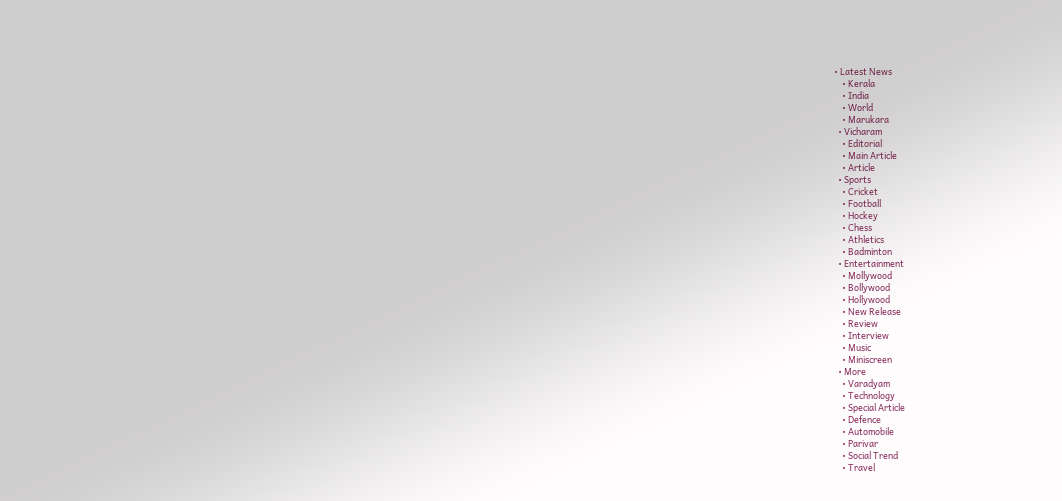• Latest News
    • Kerala
    • India
    • World
    • Marukara
  • Vicharam
    • Editorial
    • Main Article
    • Article
  • Sports
    • Cricket
    • Football
    • Hockey
    • Chess
    • Athletics
    • Badminton
  • Entertainment
    • Mollywood
    • Bollywood
    • Hollywood
    • New Release
    • Review
    • Interview
    • Music
    • Miniscreen
  • More
    • Varadyam
    • Technology
    • Special Article
    • Defence
    • Automobile
    • Parivar
    • Social Trend
    • Travel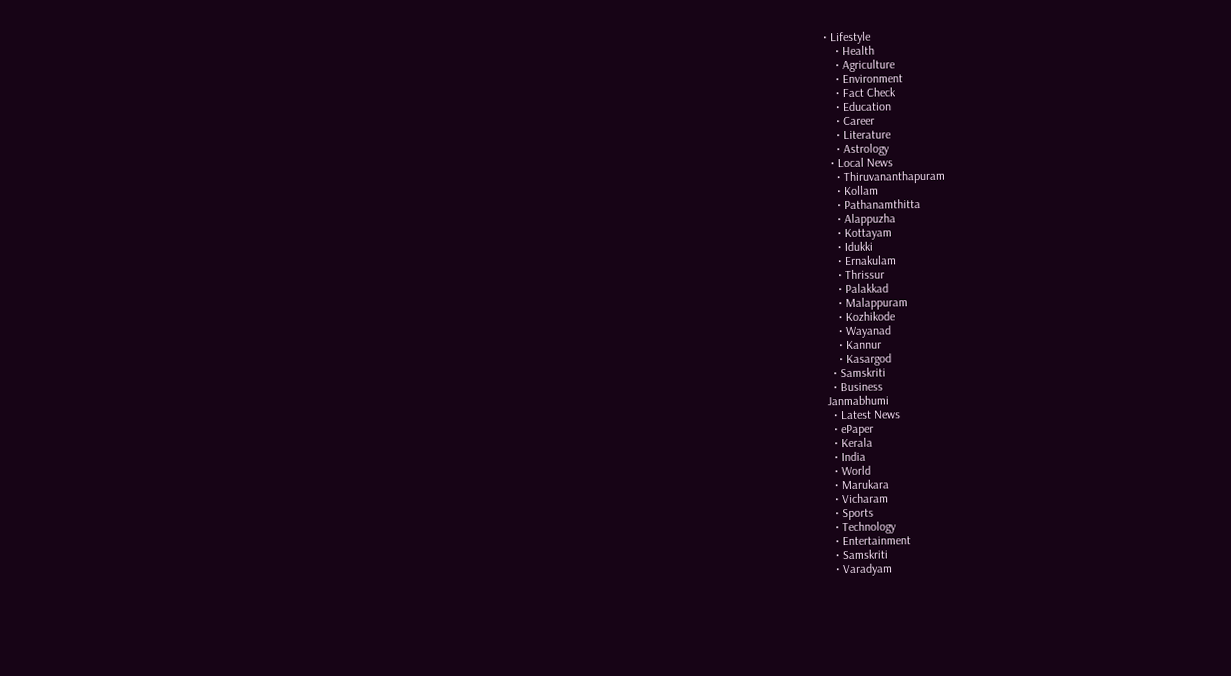• Lifestyle
    • Health
    • Agriculture
    • Environment
    • Fact Check
    • Education
    • Career
    • Literature
    • Astrology
  • Local News
    • Thiruvananthapuram
    • Kollam
    • Pathanamthitta
    • Alappuzha
    • Kottayam
    • Idukki
    • Ernakulam
    • Thrissur
    • Palakkad
    • Malappuram
    • Kozhikode
    • Wayanad
    • Kannur
    • Kasargod
  • Samskriti
  • Business
Janmabhumi
  • Latest News
  • ePaper
  • Kerala
  • India
  • World
  • Marukara
  • Vicharam
  • Sports
  • Technology
  • Entertainment
  • Samskriti
  • Varadyam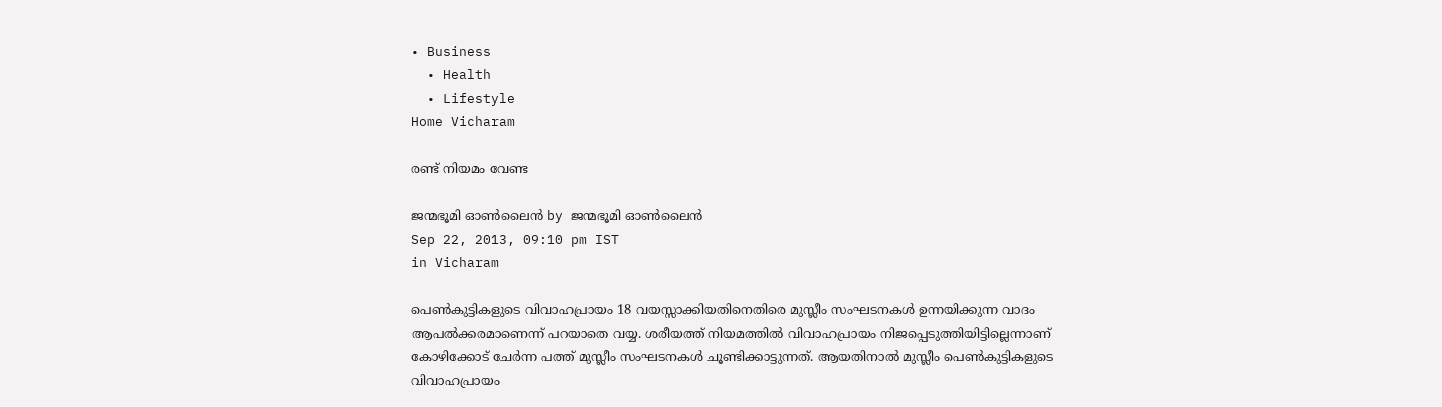• Business
  • Health
  • Lifestyle
Home Vicharam

രണ്ട്‌ നിയമം വേണ്ട

ജന്മഭൂമി ഓണ്‍ലൈന്‍ by ജന്മഭൂമി ഓണ്‍ലൈന്‍
Sep 22, 2013, 09:10 pm IST
in Vicharam

പെണ്‍കുട്ടികളുടെ വിവാഹപ്രായം 18 വയസ്സാക്കിയതിനെതിരെ മുസ്ലീം സംഘടനകള്‍ ഉന്നയിക്കുന്ന വാദം ആപല്‍ക്കരമാണെന്ന്‌ പറയാതെ വയ്യ. ശരീയത്ത്‌ നിയമത്തില്‍ വിവാഹപ്രായം നിജപ്പെടുത്തിയിട്ടില്ലെന്നാണ്‌ കോഴിക്കോട്‌ ചേര്‍ന്ന പത്ത്‌ മുസ്ലീം സംഘടനകള്‍ ചൂണ്ടിക്കാട്ടുന്നത്‌. ആയതിനാല്‍ മുസ്ലീം പെണ്‍കുട്ടികളുടെ വിവാഹപ്രായം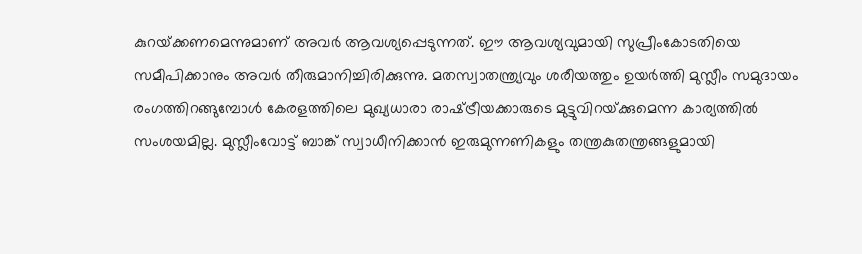കുറയ്‌ക്കണമെന്നുമാണ്‌ അവര്‍ ആവശ്യപ്പെടുന്നത്‌. ഈ ആവശ്യവുമായി സുപ്രീംകോടതിയെ സമീപിക്കാനും അവര്‍ തീരുമാനിച്ചിരിക്കുന്നു. മതസ്വാതന്ത്ര്യവും ശരീയത്തും ഉയര്‍ത്തി മുസ്ലീം സമുദായം രംഗത്തിറങ്ങുമ്പോള്‍ കേരളത്തിലെ മുഖ്യധാരാ രാഷ്‌ട്രീയക്കാരുടെ മുട്ടുവിറയ്‌ക്കുമെന്ന കാര്യത്തില്‍ സംശയമില്ല. മുസ്ലീംവോട്ട്‌ ബാങ്ക്‌ സ്വാധീനിക്കാന്‍ ഇരുമുന്നണികളും തന്ത്രകുതന്ത്രങ്ങളുമായി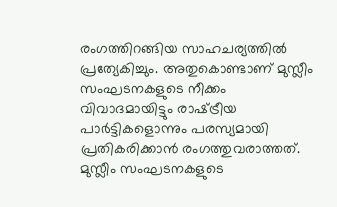രംഗത്തിറങ്ങിയ സാഹചര്യത്തില്‍ പ്രത്യേകിച്ചും. അതുകൊണ്ടാണ്‌ മുസ്ലീം സംഘടനകളുടെ നീക്കം വിവാദമായിട്ടും രാഷ്‌ട്രീയ പാര്‍ട്ടികളൊന്നും പരസ്യമായി പ്രതികരിക്കാന്‍ രംഗത്തുവരാത്തത്‌. മുസ്ലീം സംഘടനകളുടെ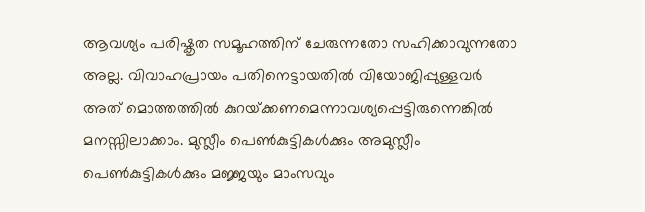ആവശ്യം പരിഷ്കൃത സമൂഹത്തിന്‌ ചേരുന്നതോ സഹിക്കാവുന്നതോ അല്ല. വിവാഹപ്രായം പതിനെട്ടായതില്‍ വിയോജിപ്പുള്ളവര്‍ അത്‌ മൊത്തത്തില്‍ കുറയ്‌ക്കണമെന്നാവശ്യപ്പെട്ടിരുന്നെങ്കില്‍ മനസ്സിലാക്കാം. മുസ്ലീം പെണ്‍കുട്ടികള്‍ക്കും അമുസ്ലീം പെണ്‍കുട്ടികള്‍ക്കും മജ്ജയും മാംസവും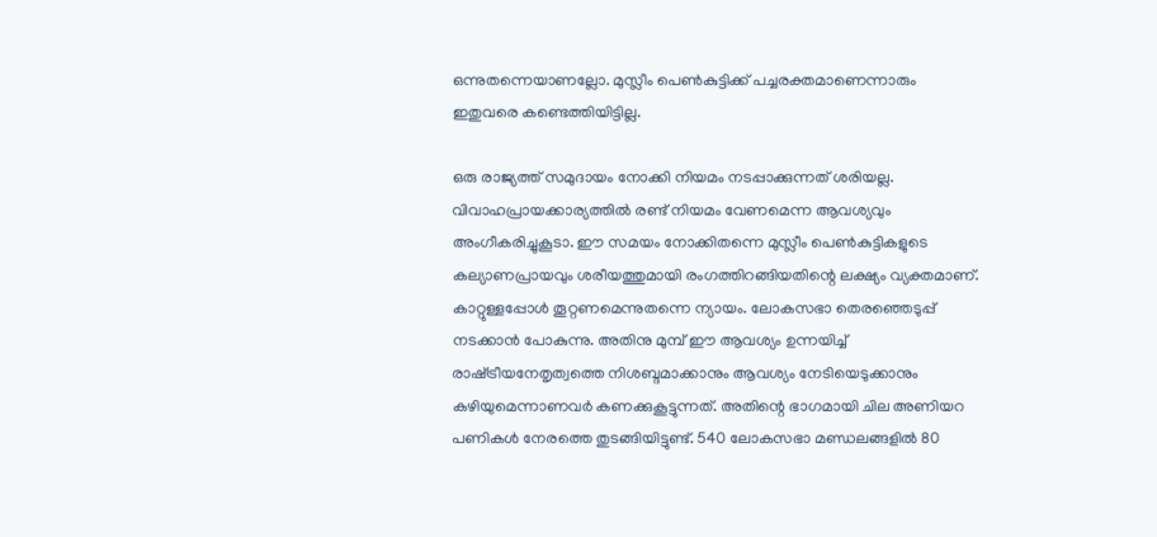ഒന്നുതന്നെയാണല്ലോ. മുസ്ലീം പെണ്‍കുട്ടിക്ക്‌ പച്ചരക്തമാണെന്നാരും ഇതുവരെ കണ്ടെത്തിയിട്ടില്ല.

ഒരു രാജ്യത്ത്‌ സമുദായം നോക്കി നിയമം നടപ്പാക്കുന്നത്‌ ശരിയല്ല. വിവാഹപ്രായക്കാര്യത്തില്‍ രണ്ട്‌ നിയമം വേണമെന്ന ആവശ്യവും അംഗീകരിച്ചുകൂടാ. ഈ സമയം നോക്കിതന്നെ മുസ്ലീം പെണ്‍കുട്ടികളുടെ കല്യാണപ്രായവും ശരീയത്തുമായി രംഗത്തിറങ്ങിയതിന്റെ ലക്ഷ്യം വ്യക്തമാണ്‌. കാറ്റുള്ളപ്പോള്‍ തൂറ്റണമെന്നുതന്നെ ന്യായം. ലോകസഭാ തെരഞ്ഞെടുപ്പ്‌ നടക്കാന്‍ പോകുന്നു. അതിനു മുമ്പ്‌ ഈ ആവശ്യം ഉന്നയിച്ച്‌ രാഷ്‌ട്രീയനേതൃത്വത്തെ നിശബ്ദമാക്കാനും ആവശ്യം നേടിയെടുക്കാനും കഴിയുമെന്നാണവര്‍ കണക്കുകൂട്ടുന്നത്‌. അതിന്റെ ഭാഗമായി ചില അണിയറ പണികള്‍ നേരത്തെ തുടങ്ങിയിട്ടുണ്ട്‌. 540 ലോകസഭാ മണ്ഡലങ്ങളില്‍ 80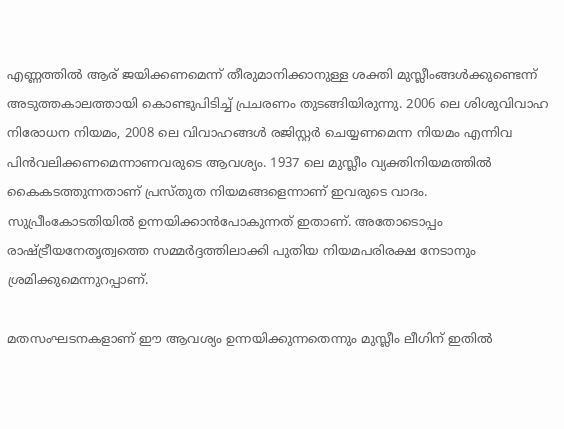എണ്ണത്തില്‍ ആര്‌ ജയിക്കണമെന്ന്‌ തീരുമാനിക്കാനുള്ള ശക്തി മുസ്ലീംങ്ങള്‍ക്കുണ്ടെന്ന്‌ അടുത്തകാലത്തായി കൊണ്ടുപിടിച്ച്‌ പ്രചരണം തുടങ്ങിയിരുന്നു. 2006 ലെ ശിശുവിവാഹ നിരോധന നിയമം, 2008 ലെ വിവാഹങ്ങള്‍ രജിസ്റ്റര്‍ ചെയ്യണമെന്ന നിയമം എന്നിവ പിന്‍വലിക്കണമെന്നാണവരുടെ ആവശ്യം. 1937 ലെ മുസ്ലീം വ്യക്തിനിയമത്തില്‍ കൈകടത്തുന്നതാണ്‌ പ്രസ്തുത നിയമങ്ങളെന്നാണ്‌ ഇവരുടെ വാദം. സുപ്രീംകോടതിയില്‍ ഉന്നയിക്കാന്‍പോകുന്നത്‌ ഇതാണ്‌. അതോടൊപ്പം രാഷ്‌ട്രീയനേതൃത്വത്തെ സമ്മര്‍ദ്ദത്തിലാക്കി പുതിയ നിയമപരിരക്ഷ നേടാനും ശ്രമിക്കുമെന്നുറപ്പാണ്‌.

മതസംഘടനകളാണ്‌ ഈ ആവശ്യം ഉന്നയിക്കുന്നതെന്നും മുസ്ലീം ലീഗിന്‌ ഇതില്‍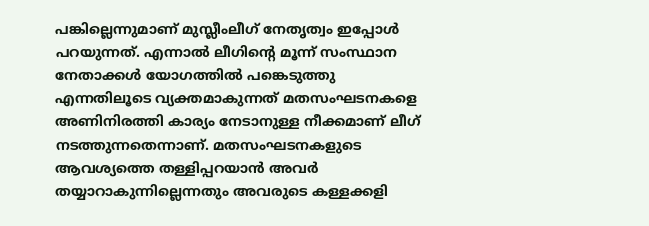പങ്കില്ലെന്നുമാണ്‌ മുസ്ലീംലീഗ്‌ നേതൃത്വം ഇപ്പോള്‍ പറയുന്നത്‌. എന്നാല്‍ ലീഗിന്റെ മൂന്ന്‌ സംസ്ഥാന നേതാക്കള്‍ യോഗത്തില്‍ പങ്കെടുത്തു എന്നതിലൂടെ വ്യക്തമാകുന്നത്‌ മതസംഘടനകളെ അണിനിരത്തി കാര്യം നേടാനുള്ള നീക്കമാണ്‌ ലീഗ്‌ നടത്തുന്നതെന്നാണ്‌. മതസംഘടനകളുടെ ആവശ്യത്തെ തള്ളിപ്പറയാന്‍ അവര്‍ തയ്യാറാകുന്നില്ലെന്നതും അവരുടെ കള്ളക്കളി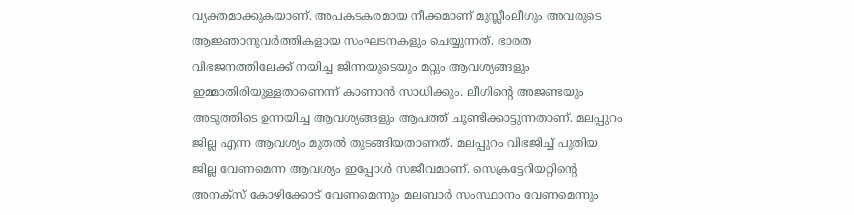വ്യക്തമാക്കുകയാണ്‌. അപകടകരമായ നീക്കമാണ്‌ മുസ്ലീംലീഗും അവരുടെ ആജ്ഞാനുവര്‍ത്തികളായ സംഘടനകളും ചെയ്യുന്നത്‌. ഭാരത വിഭജനത്തിലേക്ക്‌ നയിച്ച ജിന്നയുടെയും മറ്റും ആവശ്യങ്ങളും ഇമ്മാതിരിയുള്ളതാണെന്ന്‌ കാണാന്‍ സാധിക്കും. ലീഗിന്റെ അജണ്ടയും അടുത്തിടെ ഉന്നയിച്ച ആവശ്യങ്ങളും ആപത്ത്‌ ചൂണ്ടിക്കാട്ടുന്നതാണ്‌. മലപ്പുറം ജില്ല എന്ന ആവശ്യം മുതല്‍ തുടങ്ങിയതാണത്‌. മലപ്പുറം വിഭജിച്ച്‌ പുതിയ ജില്ല വേണമെന്ന ആവശ്യം ഇപ്പോള്‍ സജീവമാണ്‌. സെക്രട്ടേറിയറ്റിന്റെ അനക്സ്‌ കോഴിക്കോട്‌ വേണമെന്നും മലബാര്‍ സംസ്ഥാനം വേണമെന്നും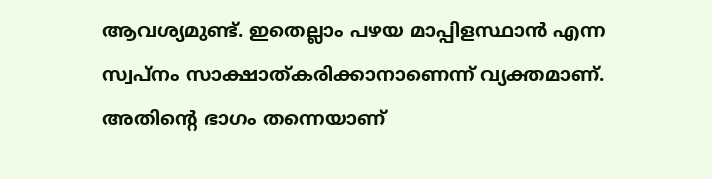ആവശ്യമുണ്ട്‌. ഇതെല്ലാം പഴയ മാപ്പിളസ്ഥാന്‍ എന്ന സ്വപ്നം സാക്ഷാത്കരിക്കാനാണെന്ന്‌ വ്യക്തമാണ്‌. അതിന്റെ ഭാഗം തന്നെയാണ്‌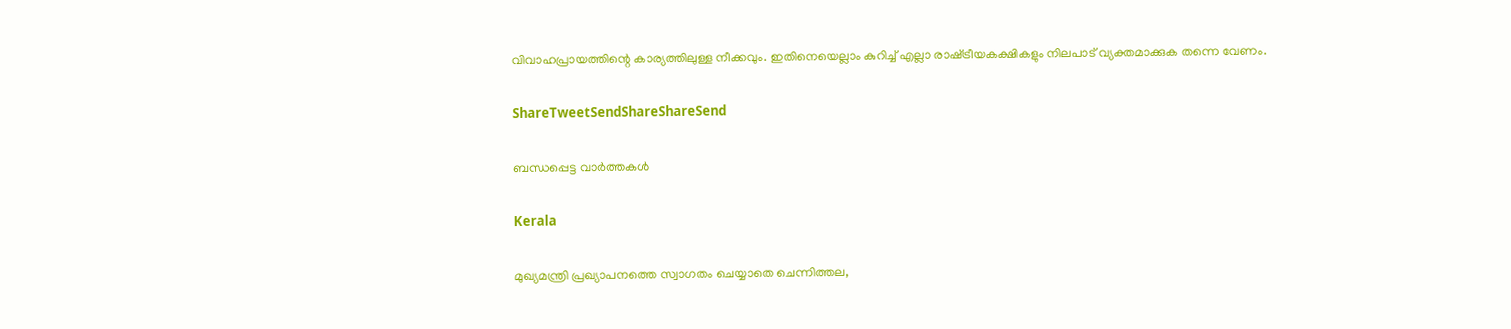വിവാഹപ്രായത്തിന്റെ കാര്യത്തിലുള്ള നീക്കവും. ഇതിനെയെല്ലാം കുറിച്ച്‌ എല്ലാ രാഷ്‌ട്രീയകക്ഷികളും നിലപാട്‌ വ്യക്തമാക്കുക തന്നെ വേണം.

ShareTweetSendShareShareSend

ബന്ധപ്പെട്ട വാര്‍ത്തകള്‍

Kerala

മുഖ്യമന്ത്രി പ്രഖ്യാപനത്തെ സ്വാഗതം ചെയ്യാതെ ചെന്നിത്തല,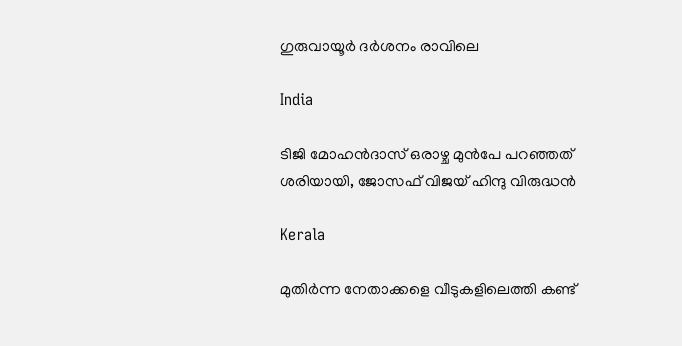ഗുരുവായൂര്‍ ദര്‍ശനം രാവിലെ

India

ടിജി മോഹന്‍ദാസ് ഒരാഴ്ച മുന്‍പേ പറഞ്ഞത് ശരിയായി, ജോസഫ് വിജയ് ഹിന്ദു വിരുദ്ധന്‍

Kerala

മുതിര്‍ന്ന നേതാക്കളെ വീടുകളിലെത്തി കണ്ട്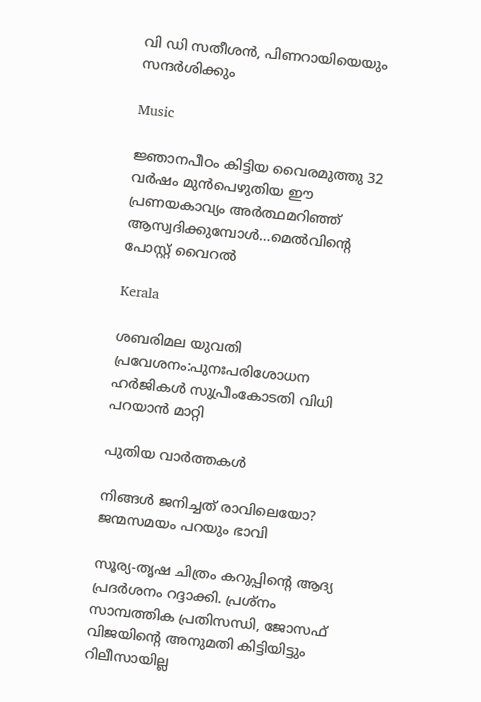വി ഡി സതീശന്‍, പിണറായിയെയും സന്ദര്‍ശിക്കും

Music

ജ്ഞാനപീഠം കിട്ടിയ വൈരമുത്തു 32 വര്‍ഷം മുന്‍പെഴുതിയ ഈ പ്രണയകാവ്യം അര്‍ത്ഥമറിഞ്ഞ് ആസ്വദിക്കുമ്പോള്‍…മെല്‍വിന്റെ പോസ്റ്റ് വൈറല്‍

Kerala

ശബരിമല യുവതി പ്രവേശനം:പുനഃപരിശോധന ഹര്‍ജികള്‍ സുപ്രീംകോടതി വിധി പറയാന്‍ മാറ്റി

പുതിയ വാര്‍ത്തകള്‍

നിങ്ങൾ ജനിച്ചത് രാവിലെയോ? ജന്മസമയം പറയും ഭാവി

സൂര്യ-തൃഷ ചിത്രം കറുപ്പിന്റെ ആദ്യ പ്രദർശനം റദ്ദാക്കി. പ്രശ്നം സാമ്പത്തിക പ്രതിസന്ധി, ജോസഫ് വിജയിന്റെ അനുമതി കിട്ടിയിട്ടും റിലീസായില്ല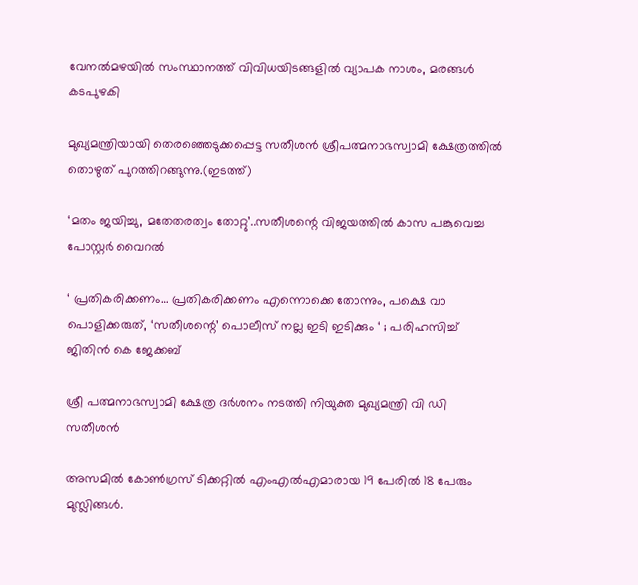വേനല്‍മഴയില്‍ സംസ്ഥാനത്ത് വിവിധയിടങ്ങളില്‍ വ്യാപക നാശം, മരങ്ങള്‍ കടപുഴകി

മുഖ്യമന്ത്രിയായി തെരഞ്ഞെടുക്കപ്പെട്ട സതീശന്‍ ശ്രീപത്മനാഭസ്വാമി ക്ഷേത്രത്തില്‍ തൊഴുത് പുറത്തിറങ്ങുന്നു.(ഇടത്ത്)

‘മതം ജയിച്ചു, മതേതരത്വം തോറ്റു’..സതീശന്റെ വിജയത്തില്‍ കാസ പങ്കുവെച്ച പോസ്റ്റര്‍ വൈറല്‍

‘ പ്രതികരിക്കണം… പ്രതികരിക്കണം എന്നൊക്കെ തോന്നും, പക്ഷെ വാ പൊളിക്കരുത്, ‘സതീശന്റെ’ പൊലീസ് നല്ല ഇടി ഇടിക്കും ‘ ; പരിഹസിച്ച് ജിതിൻ കെ ജേക്കബ്

ശ്രീ പത്മനാഭസ്വാമി ക്ഷേത്ര ദര്‍ശനം നടത്തി നിയുക്ത മുഖ്യമന്ത്രി വി ഡി സതീശന്‍

അസമില്‍ കോണ്‍ഗ്രസ് ടിക്കറ്റില്‍ എംഎല്‍എമാരായ 19 പേരില്‍ 18 പേരും മുസ്ലിങ്ങള്‍.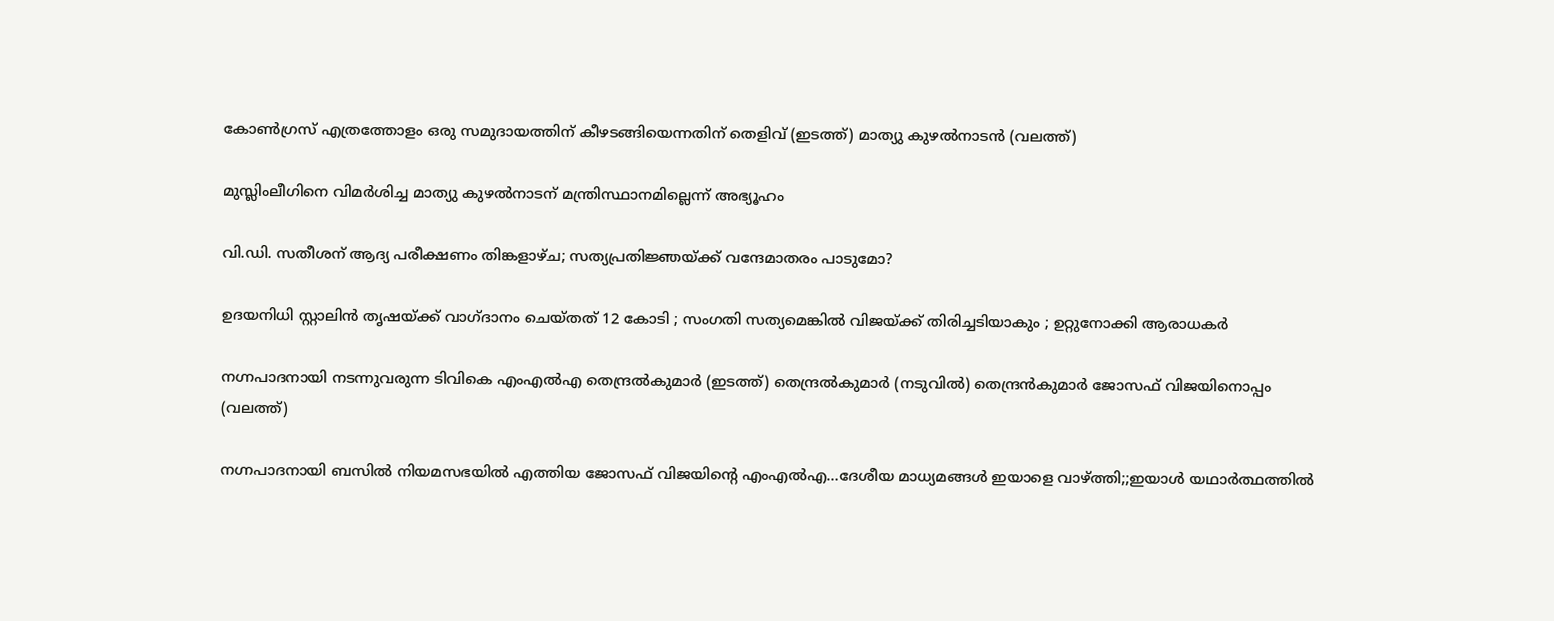കോണ്‍ഗ്രസ് എത്രത്തോളം ഒരു സമുദായത്തിന് കീഴടങ്ങിയെന്നതിന് തെളിവ് (ഇടത്ത്) മാത്യു കുഴല്‍നാടന്‍ (വലത്ത്)

മുസ്ലിംലീഗിനെ വിമര്‍ശിച്ച മാത്യു കുഴല്‍നാടന് മന്ത്രിസ്ഥാനമില്ലെന്ന് അഭ്യൂഹം

വി.ഡി. സതീശന് ആദ്യ പരീക്ഷണം തിങ്കളാഴ്ച; സത്യപ്രതിജ്ഞയ്‌ക്ക് വന്ദേമാതരം പാടുമോ?

ഉദയനിധി സ്റ്റാലിൻ തൃഷയ്‌ക്ക് വാഗ്ദാനം ചെയ്തത് 12 കോടി ; സംഗതി സത്യമെങ്കിൽ വിജയ്‌ക്ക് തിരിച്ചടിയാകും ; ഉറ്റുനോക്കി ആരാധകർ

നഗ്നപാദനായി നടന്നുവരുന്ന ടിവികെ എംഎല്‍എ തെന്ദ്രല്‍കുമാര്‍ (ഇടത്ത്) തെന്ദ്രല്‍കുമാര്‍ (നടുവില്‍) തെന്ദ്രന്‍കുമാര്‍ ജോസഫ് വിജയിനൊപ്പം (വലത്ത്)

നഗ്നപാദനായി ബസില്‍ നിയമസഭയില്‍ എത്തിയ ജോസഫ് വിജയിന്റെ എംഎല്‍എ…ദേശീയ മാധ്യമങ്ങള്‍ ഇയാളെ വാഴ്‌ത്തി;;ഇയാള്‍ യഥാര്‍ത്ഥത്തില്‍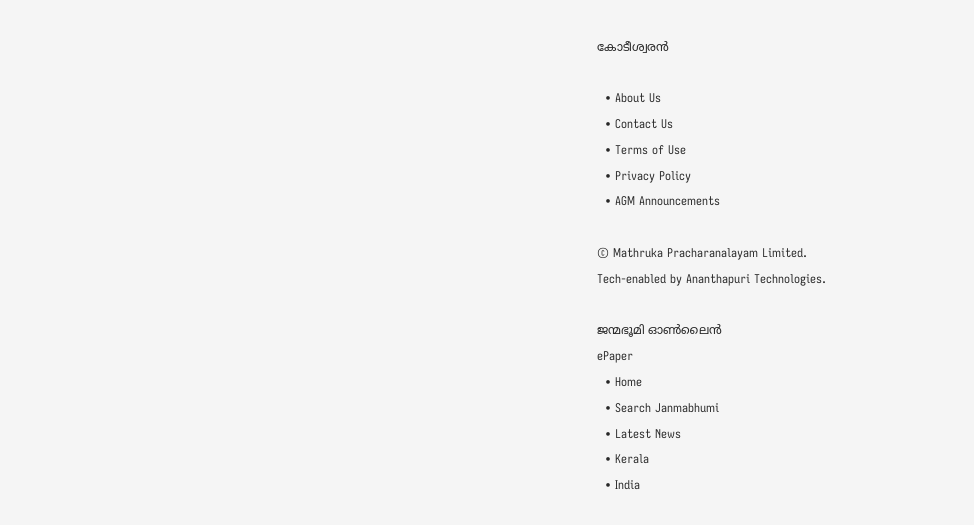കോടീശ്വരന്‍

  • About Us
  • Contact Us
  • Terms of Use
  • Privacy Policy
  • AGM Announcements

© Mathruka Pracharanalayam Limited.
Tech-enabled by Ananthapuri Technologies.

ജന്മഭൂമി ഓണ്‍ലൈന്‍
ePaper
  • Home
  • Search Janmabhumi
  • Latest News
  • Kerala
  • India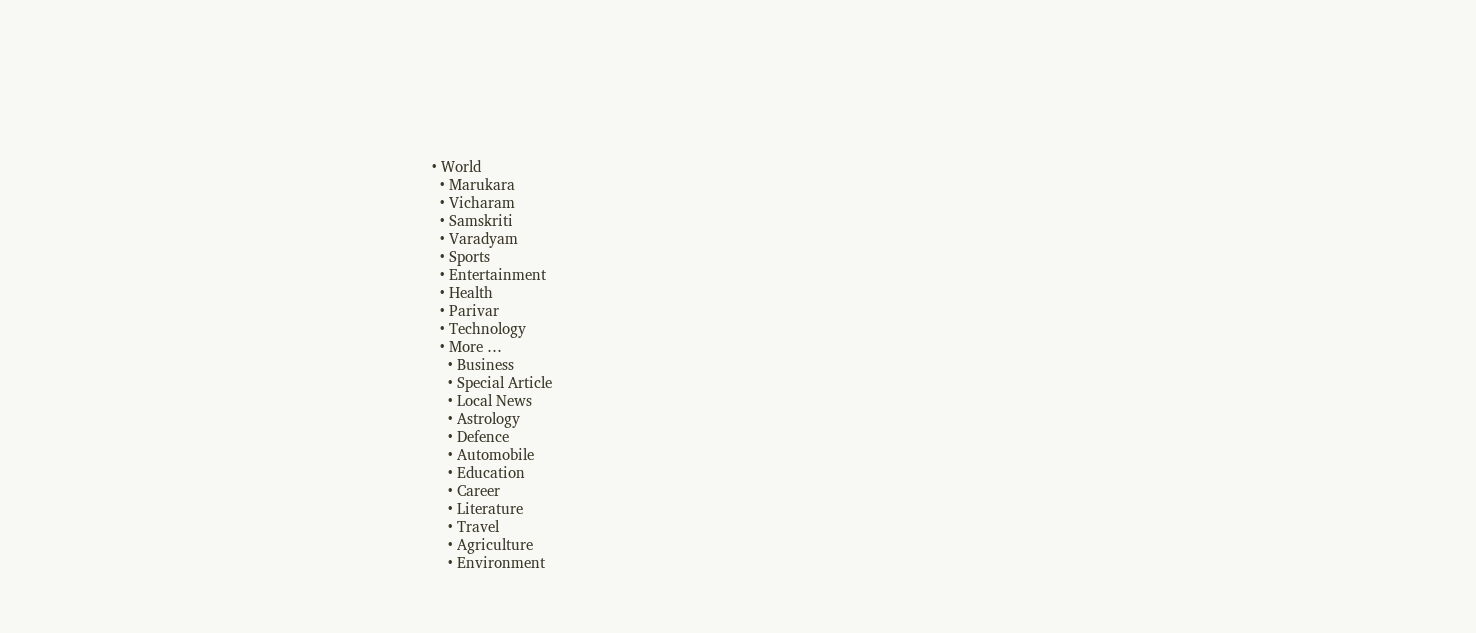• World
  • Marukara
  • Vicharam
  • Samskriti
  • Varadyam
  • Sports
  • Entertainment
  • Health
  • Parivar
  • Technology
  • More …
    • Business
    • Special Article
    • Local News
    • Astrology
    • Defence
    • Automobile
    • Education
    • Career
    • Literature
    • Travel
    • Agriculture
    • Environment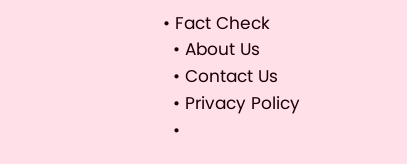• Fact Check
  • About Us
  • Contact Us
  • Privacy Policy
  •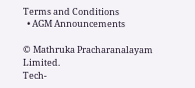Terms and Conditions
  • AGM Announcements

© Mathruka Pracharanalayam Limited.
Tech-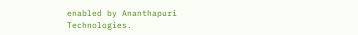enabled by Ananthapuri Technologies.